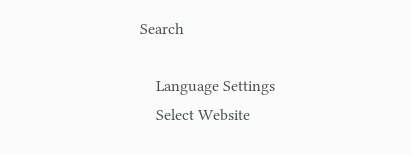Search

    Language Settings
    Select Website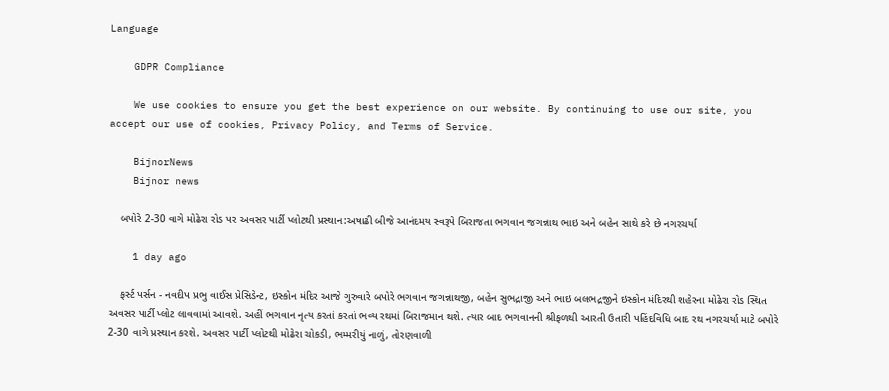Language

    GDPR Compliance

    We use cookies to ensure you get the best experience on our website. By continuing to use our site, you accept our use of cookies, Privacy Policy, and Terms of Service.

    BijnorNews
    Bijnor news

    બપોરે 2-30 વાગે મોઢેરા રોડ પર અવસર પાર્ટી પ્લોટથી પ્રસ્થાન:અષાઢી બીજે આનંદમય સ્વરૂપે બિરાજતા ભગવાન જગન્નાથ ભાઇ અને બહેન સાથે કરે છે નગરચર્યા

    1 day ago

    ફર્સ્ટ પર્સન - નવદીપ પ્રભુ વાઈસ પ્રેસિડેન્ટ, ઇસ્કોન મંદિર આજે ગુરુવારે બપોરે ભગવાન જગન્નાથજી, બહેન સુભદ્રાજી અને ભાઇ બલભદ્રજીને ઇસ્કોન મંદિરથી શહેરના મોઢેરા રોડ સ્થિત અવસર પાર્ટી પ્લોટ લાવવામાં આવશે. અહીં ભગવાન નૃત્ય કરતાં કરતાં ભવ્ય રથમાં બિરાજમાન થશે. ત્યાર બાદ ભગવાનની શ્રીફળથી આરતી ઉતારી પહિંદવિધિ બાદ રથ નગરચર્યા માટે બપોરે 2-30 વાગે પ્રસ્થાન કરશે. અવસર પાર્ટી પ્લોટથી મોઢેરા ચોકડી, ભમ્મરીયું નાળું, તોરણવાળી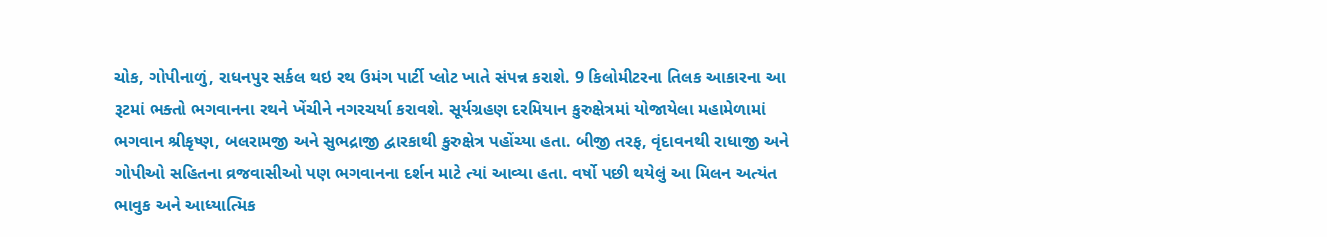ચોક, ગોપીનાળું, રાધનપુર સર્કલ થઇ રથ ઉમંગ પાર્ટી પ્લોટ ખાતે સંપન્ન કરાશે. 9 કિલોમીટરના તિલક આકારના આ રૂટમાં ભક્તો ભગવાનના રથને ખેંચીને નગરચર્યા કરાવશે. સૂર્યગ્રહણ દરમિયાન કુરુક્ષેત્રમાં યોજાયેલા મહામેળામાં ભગવાન શ્રીકૃષ્ણ, બલરામજી અને સુભદ્રાજી દ્વારકાથી કુરુક્ષેત્ર પહોંચ્યા હતા. બીજી તરફ, વૃંદાવનથી રાધાજી અને ગોપીઓ સહિતના વ્રજવાસીઓ પણ ભગવાનના દર્શન માટે ત્યાં આવ્યા હતા. વર્ષો પછી થયેલું આ મિલન અત્યંત ભાવુક અને આધ્યાત્મિક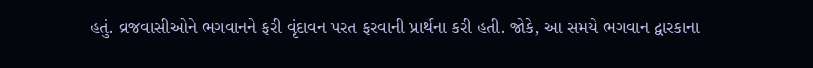હતું. વ્રજવાસીઓને ભગવાનને ફરી વૃંદાવન પરત ફરવાની પ્રાર્થના કરી હતી. જોકે, આ સમયે ભગવાન દ્વારકાના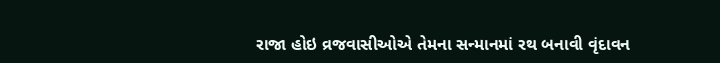રાજા હોઇ વ્રજવાસીઓએ તેમના સન્માનમાં રથ બનાવી વૃંદાવન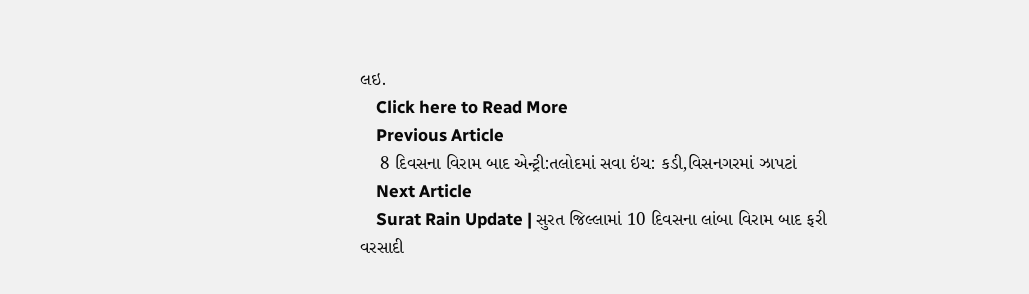લઇ.
    Click here to Read More
    Previous Article
    8 દિવસના વિરામ બાદ એન્ટ્રી:તલોદમાં સવા ઇંચ: કડી,વિસનગરમાં ઝાપટાં
    Next Article
    Surat Rain Update | સુરત જિલ્લામાં 10 દિવસના લાંબા વિરામ બાદ ફરી વરસાદી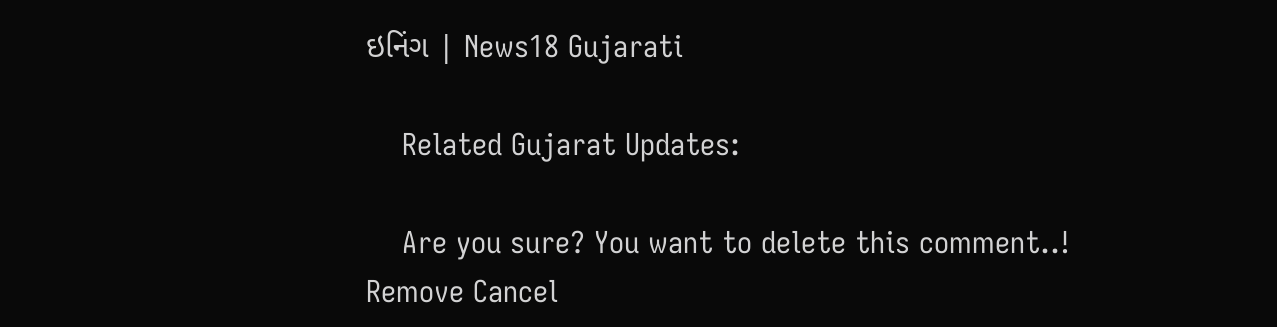ઇનિંગ | News18 Gujarati

    Related Gujarat Updates:

    Are you sure? You want to delete this comment..! Remove Cancel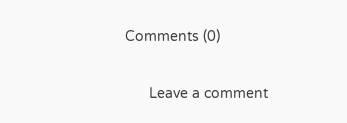Comments (0)

      Leave a comment